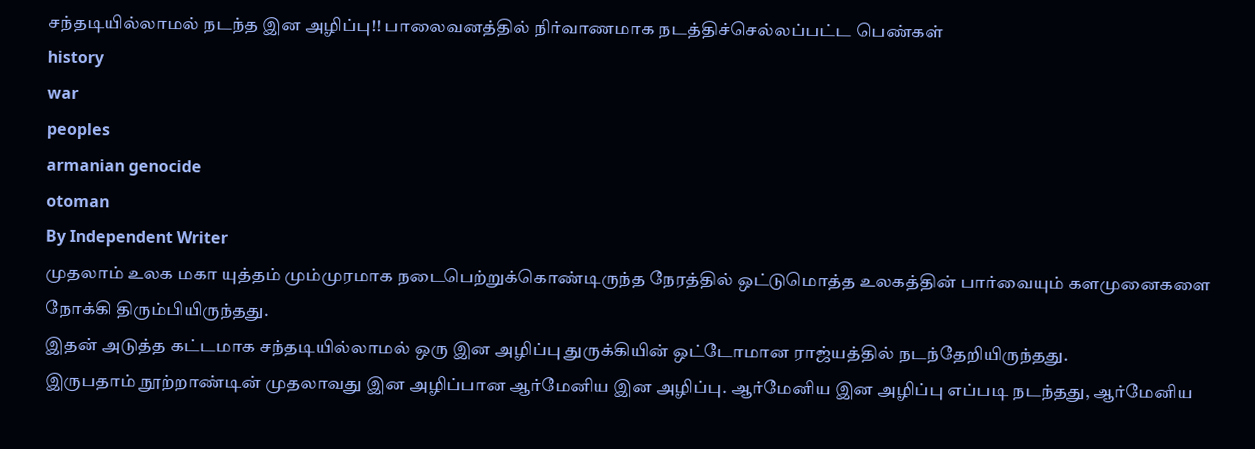சந்தடியில்லாமல் நடந்த இன அழிப்பு!! பாலைவனத்தில் நிர்வாணமாக நடத்திச்செல்லப்பட்ட பெண்கள்
history
war
peoples
armanian genocide
otoman
By Independent Writer
முதலாம் உலக மகா யுத்தம் மும்முரமாக நடைபெற்றுக்கொண்டிருந்த நேரத்தில் ஒட்டுமொத்த உலகத்தின் பார்வையும் களமுனைகளை நோக்கி திரும்பியிருந்தது.
இதன் அடுத்த கட்டமாக சந்தடியில்லாமல் ஒரு இன அழிப்பு துருக்கியின் ஒட்டோமான ராஜ்யத்தில் நடந்தேறியிருந்தது.
இருபதாம் நூற்றாண்டின் முதலாவது இன அழிப்பான ஆர்மேனிய இன அழிப்பு. ஆர்மேனிய இன அழிப்பு எப்படி நடந்தது, ஆர்மேனிய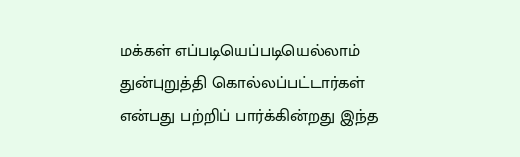மக்கள் எப்படியெப்படியெல்லாம் துன்புறுத்தி கொல்லப்பட்டார்கள் என்பது பற்றிப் பார்க்கின்றது இந்த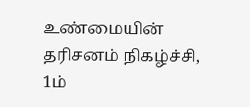உண்மையின் தரிசனம் நிகழ்ச்சி,
1ம்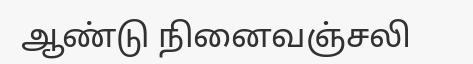ஆண்டு நினைவஞ்சலி